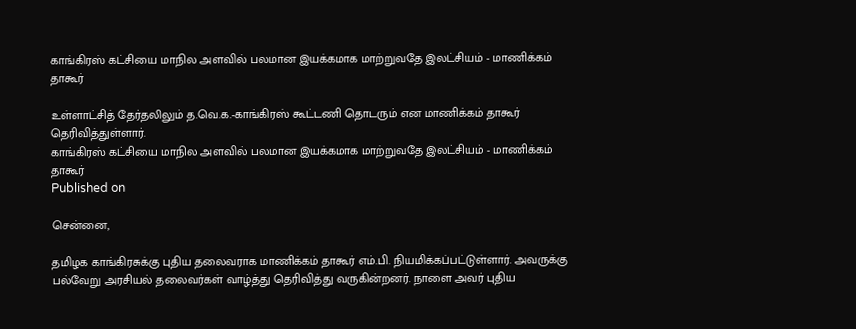காங்கிரஸ் கட்சியை மாநில அளவில் பலமான இயக்கமாக மாற்றுவதே இலட்சியம் - மாணிக்கம் தாகூர்

உள்ளாட்சித் தேர்தலிலும் த.வெ.க.-காங்கிரஸ் கூட்டணி தொடரும் என மாணிக்கம் தாகூர் தெரிவித்துள்ளார்.
காங்கிரஸ் கட்சியை மாநில அளவில் பலமான இயக்கமாக மாற்றுவதே இலட்சியம் - மாணிக்கம் தாகூர்
Published on

சென்னை,

தமிழக காங்கிரசுக்கு புதிய தலைவராக மாணிக்கம் தாகூர் எம்.பி. நியமிக்கப்பட்டுள்ளார். அவருக்கு பல்வேறு அரசியல் தலைவர்கள் வாழ்த்து தெரிவித்து வருகின்றனர். நாளை அவர் புதிய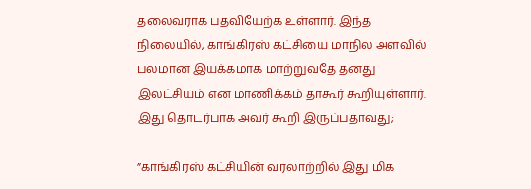தலைவராக பதவியேற்க உள்ளார். இந்த நிலையில், காங்கிரஸ் கட்சியை மாநில அளவில் பலமான இயக்கமாக மாற்றுவதே தனது இலட்சியம் என மாணிக்கம் தாகூர் கூறியுள்ளார். இது தொடர்பாக அவர் கூறி இருப்பதாவது;

”காங்கிரஸ் கட்சியின் வரலாற்றில் இது மிக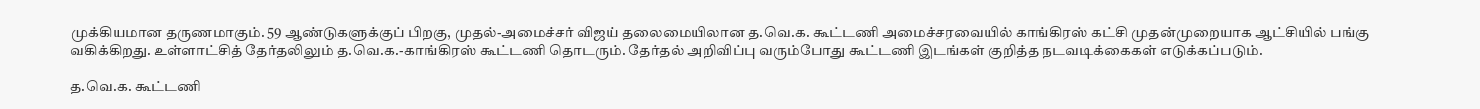முக்கியமான தருணமாகும். 59 ஆண்டுகளுக்குப் பிறகு, முதல்-அமைச்சர் விஜய் தலைமையிலான த.வெ.க. கூட்டணி அமைச்சரவையில் காங்கிரஸ் கட்சி முதன்முறையாக ஆட்சியில் பங்கு வகிக்கிறது. உள்ளாட்சித் தேர்தலிலும் த.வெ.க.-காங்கிரஸ் கூட்டணி தொடரும். தேர்தல் அறிவிப்பு வரும்போது கூட்டணி இடங்கள் குறித்த நடவடிக்கைகள் எடுக்கப்படும்.

த.வெ.க. கூட்டணி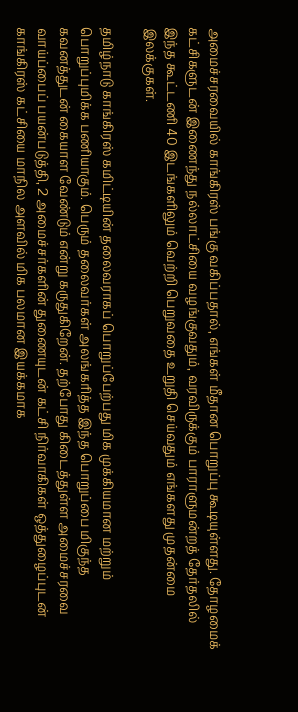அமைச்சரவையில் காங்கிரஸ் பங்கு வகிப்பதால், எங்கள் மீதான பொறுப்பு கூடியுள்ளது. தோழமைக் கட்சிகளுடன் இணைந்து நல்லாட்சியை வழங்குவதும், வரவிருக்கும் பாராளுமன்றத் தேர்தலில் இந்த கூட்டணி 40 இடங்களிலும் வெற்றி பெறுவதை உறுதி செய்வதும் எங்களது முதன்மை இலக்குகள்.

தமிழ்நாடு காங்கிரஸ் கமிட்டியின் தலைவராகப் பொறுப்பேற்பது மிக முக்கியமான மற்றும் பொறுப்புமிக்க பணியாகும். பெரும் தலைவர்கள் அலங்கரித்த இந்த பொறுப்பை மிகுந்த கவனத்துடன் கையாள வேண்டும் என்று கருதுகிறேன். தற்போது கிடைத்துள்ள அமைச்சரவை வாய்ப்பைப் பயன்படுத்தி, 2 அமைச்சர்களின் துணையுடன் கட்சி நிர்வாகிகள் ஒத்துழைப்புடன் காங்கிரஸ் கட்சியை மாநில அளவில் மிக பலமான இயக்கமாக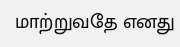மாற்றுவதே எனது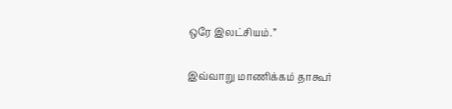ஒரே இலட்சியம்.”

இவ்வாறு மாணிக்கம் தாகூர்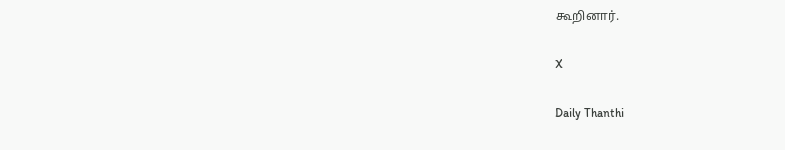கூறினார்.

X

Daily Thanthi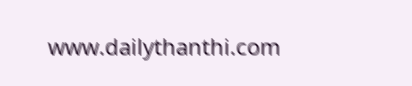www.dailythanthi.com